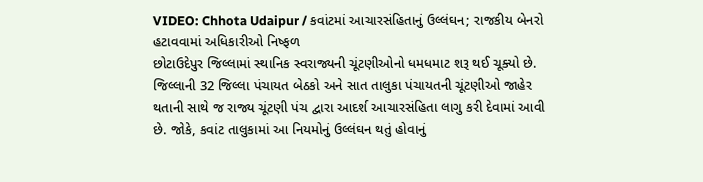VIDEO: Chhota Udaipur / કવાંટમાં આચારસંહિતાનું ઉલ્લંઘન; રાજકીય બેનરો હટાવવામાં અધિકારીઓ નિષ્ફળ
છોટાઉદેપુર જિલ્લામાં સ્થાનિક સ્વરાજ્યની ચૂંટણીઓનો ધમધમાટ શરૂ થઈ ચૂક્યો છે. જિલ્લાની 32 જિલ્લા પંચાયત બેઠકો અને સાત તાલુકા પંચાયતની ચૂંટણીઓ જાહેર થતાની સાથે જ રાજ્ય ચૂંટણી પંચ દ્વારા આદર્શ આચારસંહિતા લાગુ કરી દેવામાં આવી છે. જોકે, કવાંટ તાલુકામાં આ નિયમોનું ઉલ્લંઘન થતું હોવાનું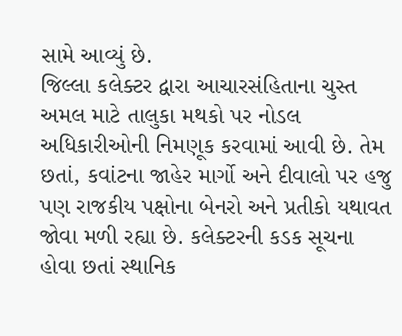સામે આવ્યું છે.
જિલ્લા કલેક્ટર દ્વારા આચારસંહિતાના ચુસ્ત અમલ માટે તાલુકા મથકો પર નોડલ અધિકારીઓની નિમણૂક કરવામાં આવી છે. તેમ છતાં, કવાંટના જાહેર માર્ગો અને દીવાલો પર હજુ પણ રાજકીય પક્ષોના બેનરો અને પ્રતીકો યથાવત જોવા મળી રહ્યા છે. કલેક્ટરની કડક સૂચના હોવા છતાં સ્થાનિક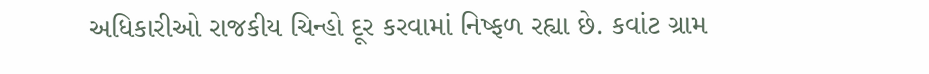અધિકારીઓ રાજકીય ચિન્હો દૂર કરવામાં નિષ્ફળ રહ્યા છે. કવાંટ ગ્રામ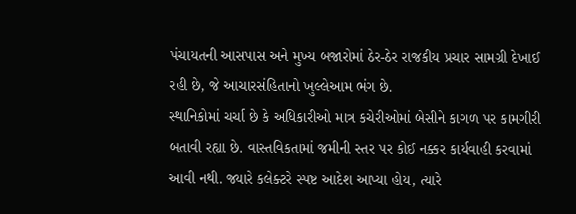પંચાયતની આસપાસ અને મુખ્ય બજારોમાં ઠેર-ઠેર રાજકીય પ્રચાર સામગ્રી દેખાઈ રહી છે, જે આચારસંહિતાનો ખુલ્લેઆમ ભંગ છે.
સ્થાનિકોમાં ચર્ચા છે કે અધિકારીઓ માત્ર કચેરીઓમાં બેસીને કાગળ પર કામગીરી બતાવી રહ્યા છે. વાસ્તવિકતામાં જમીની સ્તર પર કોઈ નક્કર કાર્યવાહી કરવામાં આવી નથી. જ્યારે કલેક્ટરે સ્પષ્ટ આદેશ આપ્યા હોય, ત્યારે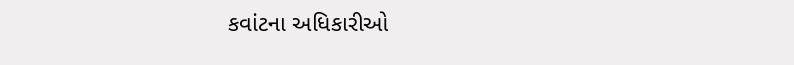કવાંટના અધિકારીઓ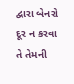દ્વારા બેનરો દૂર ન કરવા તે તેમની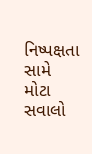નિષ્પક્ષતા સામે મોટા સવાલો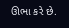ઊભા કરે છે.